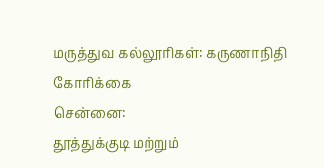மருத்துவ கல்லூரிகள்: கருணாநிதி கோரிக்கை
சென்னை:
தூத்துக்குடி மற்றும்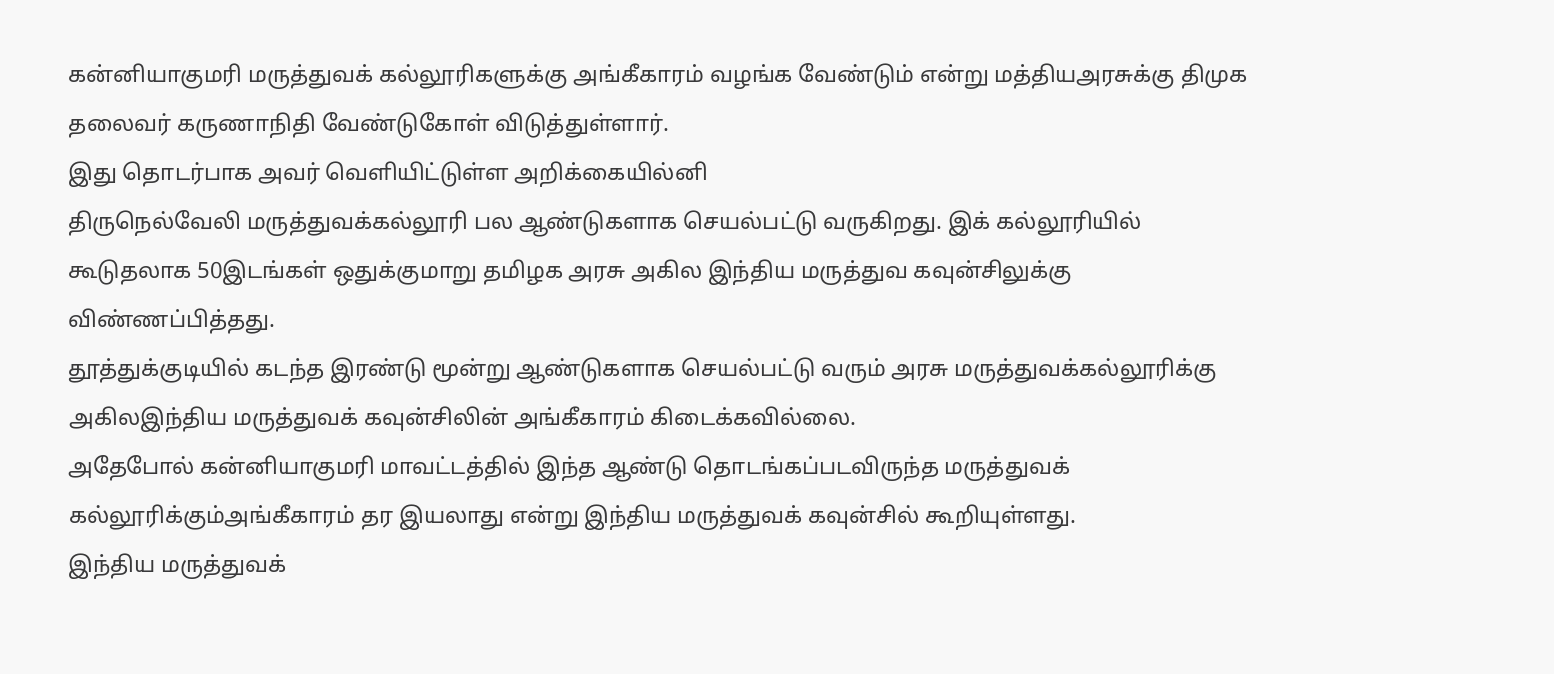கன்னியாகுமரி மருத்துவக் கல்லூரிகளுக்கு அங்கீகாரம் வழங்க வேண்டும் என்று மத்தியஅரசுக்கு திமுக தலைவர் கருணாநிதி வேண்டுகோள் விடுத்துள்ளார்.
இது தொடர்பாக அவர் வெளியிட்டுள்ள அறிக்கையில்னி
திருநெல்வேலி மருத்துவக்கல்லூரி பல ஆண்டுகளாக செயல்பட்டு வருகிறது. இக் கல்லூரியில் கூடுதலாக 50இடங்கள் ஒதுக்குமாறு தமிழக அரசு அகில இந்திய மருத்துவ கவுன்சிலுக்கு விண்ணப்பித்தது.
தூத்துக்குடியில் கடந்த இரண்டு மூன்று ஆண்டுகளாக செயல்பட்டு வரும் அரசு மருத்துவக்கல்லூரிக்கு அகிலஇந்திய மருத்துவக் கவுன்சிலின் அங்கீகாரம் கிடைக்கவில்லை.
அதேபோல் கன்னியாகுமரி மாவட்டத்தில் இந்த ஆண்டு தொடங்கப்படவிருந்த மருத்துவக் கல்லூரிக்கும்அங்கீகாரம் தர இயலாது என்று இந்திய மருத்துவக் கவுன்சில் கூறியுள்ளது.
இந்திய மருத்துவக்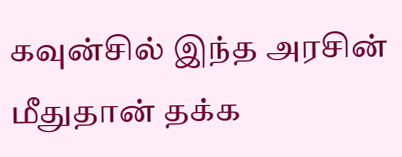கவுன்சில் இந்த அரசின் மீதுதான் தக்க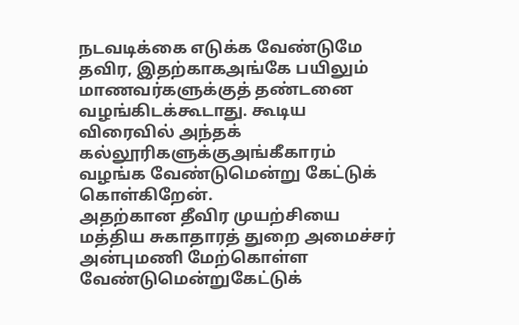நடவடிக்கை எடுக்க வேண்டுமே தவிர, இதற்காகஅங்கே பயிலும் மாணவர்களுக்குத் தண்டனை வழங்கிடக்கூடாது. கூடிய விரைவில் அந்தக் கல்லூரிகளுக்குஅங்கீகாரம் வழங்க வேண்டுமென்று கேட்டுக் கொள்கிறேன்.
அதற்கான தீவிர முயற்சியை மத்திய சுகாதாரத் துறை அமைச்சர் அன்புமணி மேற்கொள்ள வேண்டுமென்றுகேட்டுக்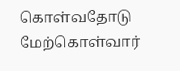கொள்வதோடு மேற்கொள்வார்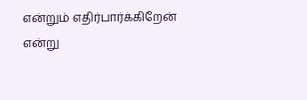என்றும் எதிர்பார்க்கிறேன் என்று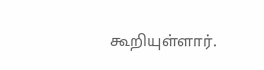கூறியுள்ளார்.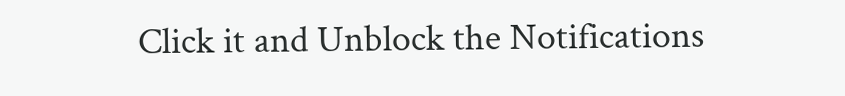Click it and Unblock the Notifications